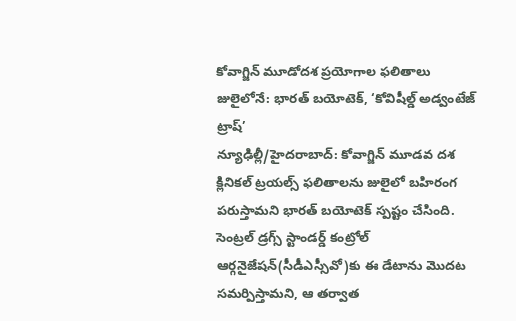కోవాగ్జిన్ మూడోదశ ప్రయోగాల ఫలితాలు జులైలోనే: భారత్ బయోటెక్, ‘కోవిషీల్డ్ అడ్వంటేజ్ ట్రాష్’
న్యూఢిల్లీ/హైదరాబాద్: కోవాగ్జిన్ మూడవ దశ క్లినికల్ ట్రయల్స్ ఫలితాలను జులైలో బహిరంగ పరుస్తామని భారత్ బయోటెక్ స్పష్టం చేసింది. సెంట్రల్ డ్రగ్స్ స్టాండర్డ్ కంట్రోల్ ఆర్గనైజేషన్(సీడీఎస్సీవో)కు ఈ డేటాను మొదట సమర్పిస్తామని, ఆ తర్వాత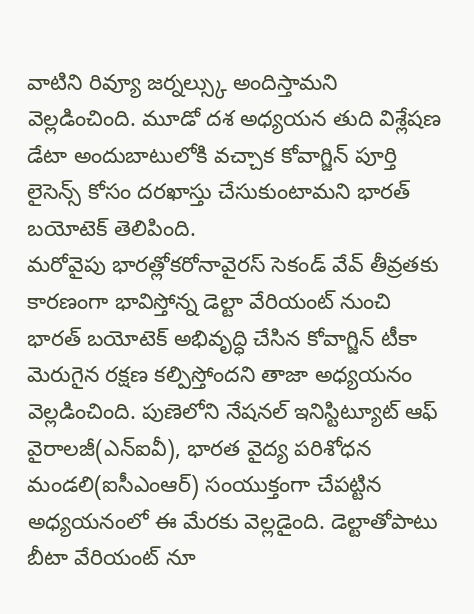వాటిని రివ్యూ జర్నల్స్కు అందిస్తామని వెల్లడించింది. మూడో దశ అధ్యయన తుది విశ్లేషణ డేటా అందుబాటులోకి వచ్చాక కోవాగ్జిన్ పూర్తి లైసెన్స్ కోసం దరఖాస్తు చేసుకుంటామని భారత్ బయోటెక్ తెలిపింది.
మరోవైపు భారత్లోకరోనావైరస్ సెకండ్ వేవ్ తీవ్రతకు కారణంగా భావిస్తోన్న డెల్టా వేరియంట్ నుంచి భారత్ బయోటెక్ అభివృద్ధి చేసిన కోవాగ్జిన్ టీకా మెరుగైన రక్షణ కల్పిస్తోందని తాజా అధ్యయనం వెల్లడించింది. పుణెలోని నేషనల్ ఇనిస్టిట్యూట్ ఆఫ్ వైరాలజీ(ఎన్ఐవీ), భారత వైద్య పరిశోధన మండలి(ఐసీఎంఆర్) సంయుక్తంగా చేపట్టిన అధ్యయనంలో ఈ మేరకు వెల్లడైంది. డెల్టాతోపాటు బీటా వేరియంట్ నూ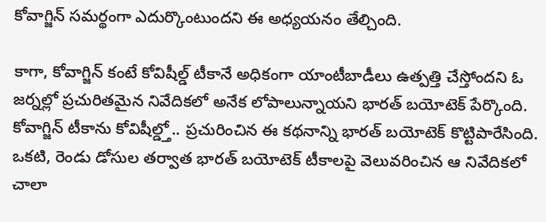కోవాగ్జిన్ సమర్థంగా ఎదుర్కొంటుందని ఈ అధ్యయనం తేల్చింది.

కాగా, కోవాగ్జిన్ కంటే కోవిషీల్డ్ టీకానే అధికంగా యాంటీబాడీలు ఉత్పత్తి చేస్తోందని ఓ జర్నల్లో ప్రచురితమైన నివేదికలో అనేక లోపాలున్నాయని భారత్ బయోటెక్ పేర్కొంది. కోవాగ్జిన్ టీకాను కోవిషీల్డ్తో.. ప్రచురించిన ఈ కథనాన్ని భారత్ బయోటెక్ కొట్టిపారేసింది. ఒకటి, రెండు డోసుల తర్వాత భారత్ బయోటెక్ టీకాలపై వెలువరించిన ఆ నివేదికలో చాలా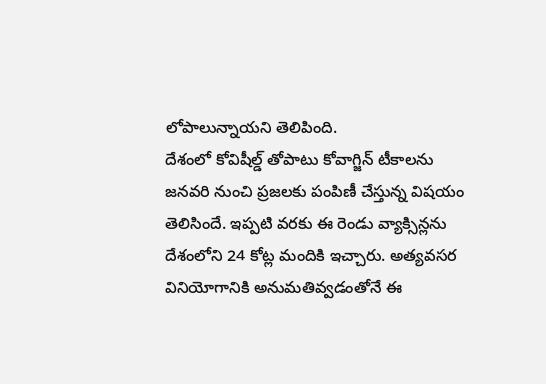లోపాలున్నాయని తెలిపింది.
దేశంలో కోవిషీల్డ్ తోపాటు కోవాగ్జిన్ టీకాలను జనవరి నుంచి ప్రజలకు పంపిణీ చేస్తున్న విషయం తెలిసిందే. ఇప్పటి వరకు ఈ రెండు వ్యాక్సిన్లను దేశంలోని 24 కోట్ల మందికి ఇచ్చారు. అత్యవసర వినియోగానికి అనుమతివ్వడంతోనే ఈ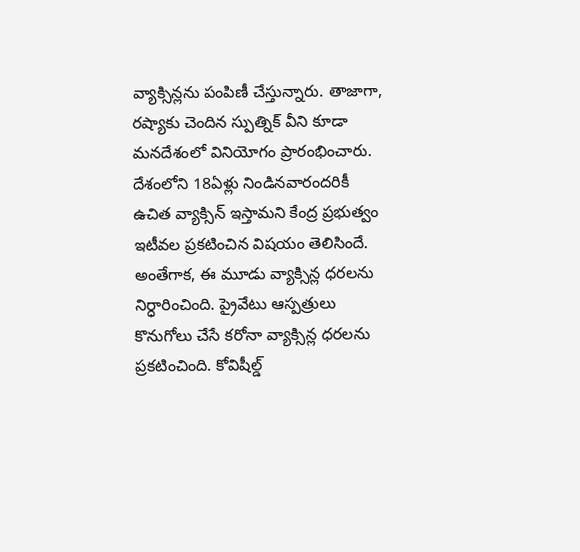వ్యాక్సిన్లను పంపిణీ చేస్తున్నారు. తాజాగా, రష్యాకు చెందిన స్పుత్నిక్ వీని కూడా మనదేశంలో వినియోగం ప్రారంభించారు.
దేశంలోని 18ఏళ్లు నిండినవారందరికీ ఉచిత వ్యాక్సిన్ ఇస్తామని కేంద్ర ప్రభుత్వం ఇటీవల ప్రకటించిన విషయం తెలిసిందే. అంతేగాక, ఈ మూడు వ్యాక్సిన్ల ధరలను నిర్ధారించింది. ప్రైవేటు ఆస్పత్రులు కొనుగోలు చేసే కరోనా వ్యాక్సిన్ల ధరలను ప్రకటించింది. కోవిషీల్డ్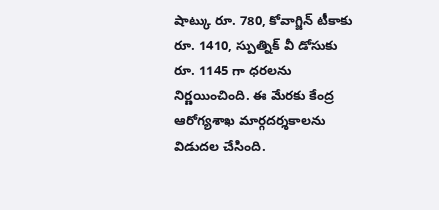షాట్కు రూ. 780, కోవాగ్జిన్ టీకాకు రూ. 1410, స్పుత్నిక్ వీ డోసుకు రూ. 1145 గా ధరలను నిర్ణయించింది. ఈ మేరకు కేంద్ర ఆరోగ్యశాఖ మార్గదర్శకాలను విడుదల చేసింది.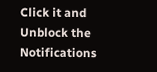Click it and Unblock the Notifications